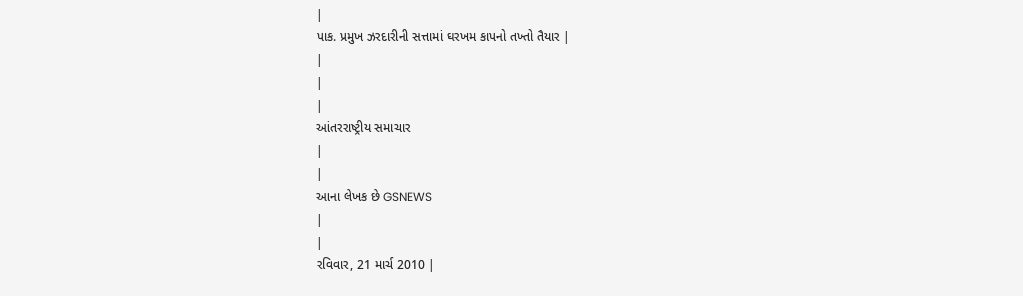|
પાક. પ્રમુખ ઝરદારીની સત્તામાં ઘરખમ કાપનો તખ્તો તૈયાર |
|
|
|
આંતરરાષ્ટ્રીય સમાચાર
|
|
આના લેખક છે GSNEWS
|
|
રવિવાર, 21 માર્ચ 2010 |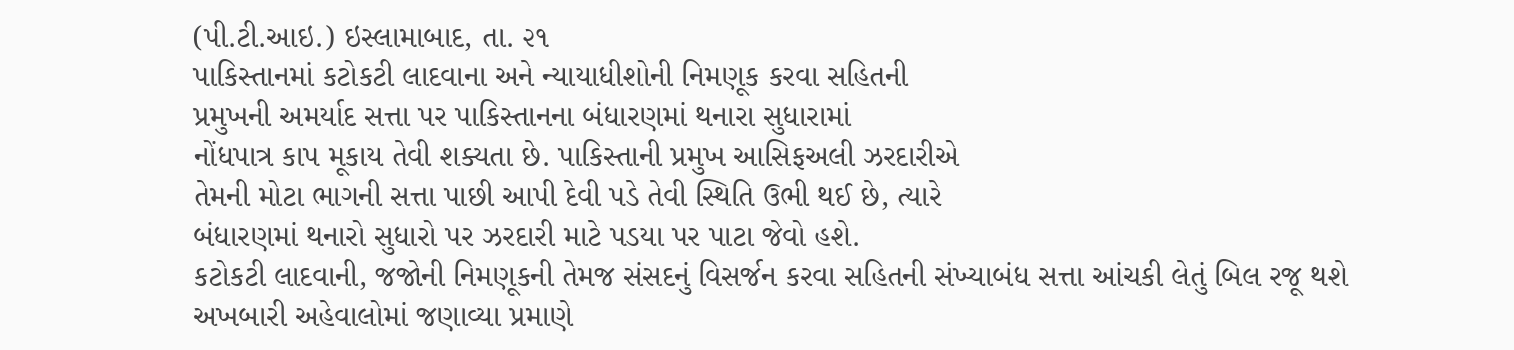(પી.ટી.આઇ.) ઇસ્લામાબાદ, તા. ૨૧
પાકિસ્તાનમાં કટોકટી લાદવાના અને ન્યાયાધીશોની નિમણૂક કરવા સહિતની
પ્રમુખની અમર્યાદ સત્તા પર પાકિસ્તાનના બંધારણમાં થનારા સુધારામાં
નોંધપાત્ર કાપ મૂકાય તેવી શક્યતા છે. પાકિસ્તાની પ્રમુખ આસિફઅલી ઝરદારીએ
તેમની મોટા ભાગની સત્તા પાછી આપી દેવી પડે તેવી સ્થિતિ ઉભી થઈ છે, ત્યારે
બંધારણમાં થનારો સુધારો પર ઝરદારી માટે પડયા પર પાટા જેવો હશે.
કટોકટી લાદવાની, જજોની નિમણૂકની તેમજ સંસદનું વિસર્જન કરવા સહિતની સંખ્યાબંધ સત્તા આંચકી લેતું બિલ રજૂ થશે
અખબારી અહેવાલોમાં જણાવ્યા પ્રમાણે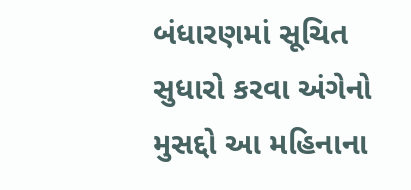બંધારણમાં સૂચિત સુધારો કરવા અંગેનો મુસદ્દો આ મહિનાના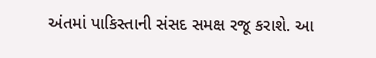અંતમાં પાકિસ્તાની સંસદ સમક્ષ રજૂ કરાશે. આ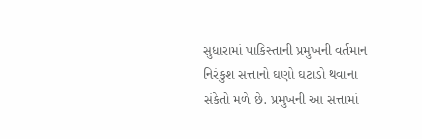સુધારામાં પાકિસ્તાની પ્રમુખની વર્તમાન નિરંકુશ સત્તાનો ઘણો ઘટાડો થવાના સંકેતો મળે છે. પ્રમુખની આ સત્તામાં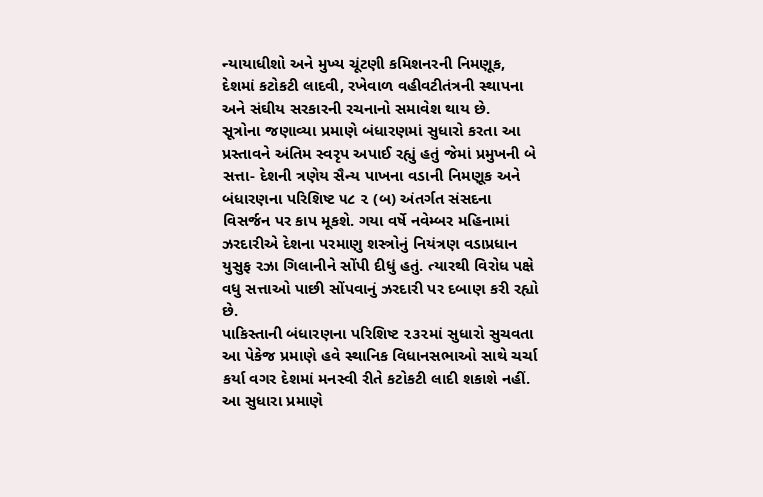ન્યાયાધીશો અને મુખ્ય ચૂંટણી કમિશનરની નિમણૂક, દેશમાં કટોકટી લાદવી, રખેવાળ વહીવટીતંત્રની સ્થાપના અને સંઘીય સરકારની રચનાનો સમાવેશ થાય છે.
સૂત્રોના જણાવ્યા પ્રમાણે બંધારણમાં સુધારો કરતા આ પ્રસ્તાવને અંતિમ સ્વરૃપ અપાઈ રહ્યું હતું જેમાં પ્રમુખની બે સત્તા- દેશની ત્રણેય સૈન્ય પાખના વડાની નિમણૂક અને બંધારણના પરિશિષ્ટ ૫૮ ૨ (બ) અંતર્ગત સંસદના વિસર્જન પર કાપ મૂકશે. ગયા વર્ષે નવેમ્બર મહિનામાં ઝરદારીએ દેશના પરમાણુ શસ્ત્રોનું નિયંત્રણ વડાપ્રધાન યુસુફ રઝા ગિલાનીને સોંપી દીધું હતું. ત્યારથી વિરોધ પક્ષે વધુ સત્તાઓ પાછી સોંપવાનું ઝરદારી પર દબાણ કરી રહ્યો છે.
પાકિસ્તાની બંધારણના પરિશિષ્ટ ૨૩૨માં સુધારો સુચવતા આ પેકેજ પ્રમાણે હવે સ્થાનિક વિધાનસભાઓ સાથે ચર્ચા કર્યા વગર દેશમાં મનસ્વી રીતે કટોકટી લાદી શકાશે નહીં. આ સુધારા પ્રમાણે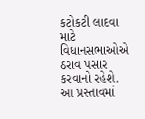કટોકટી લાદવા માટે વિધાનસભાઓએ ઠરાવ પસાર કરવાનો રહેશે.
આ પ્રસ્તાવમાં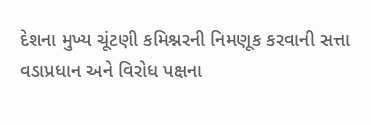દેશના મુખ્ય ચૂંટણી કમિશ્નરની નિમણૂક કરવાની સત્તા વડાપ્રધાન અને વિરોધ પક્ષના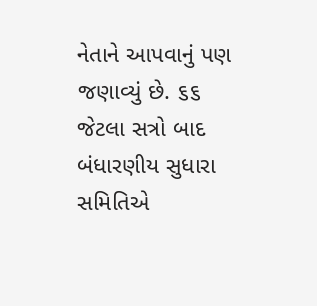નેતાને આપવાનું પણ જણાવ્યું છે. ૬૬ જેટલા સત્રો બાદ બંધારણીય સુધારા સમિતિએ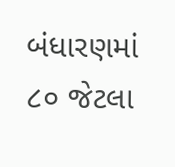બંધારણમાં ૮૦ જેટલા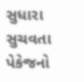સુધારા સુચવતા પેકેજનો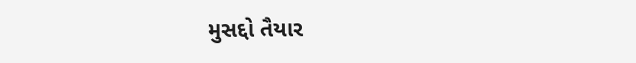મુસદ્દો તૈયાર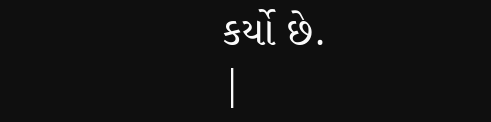કર્યો છે.
|